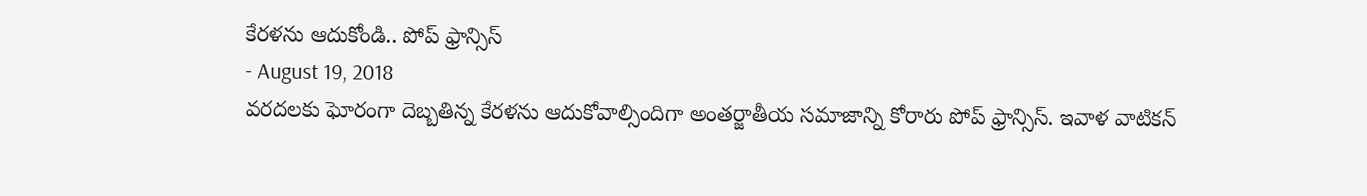కేరళను ఆదుకోండి.. పోప్ ఫ్రాన్సిస్
- August 19, 2018
వరదలకు ఘోరంగా దెబ్బతిన్న కేరళను ఆదుకోవాల్సిందిగా అంతర్జాతీయ సమాజాన్ని కోరారు పోప్ ఫ్రాన్సిస్. ఇవాళ వాటికన్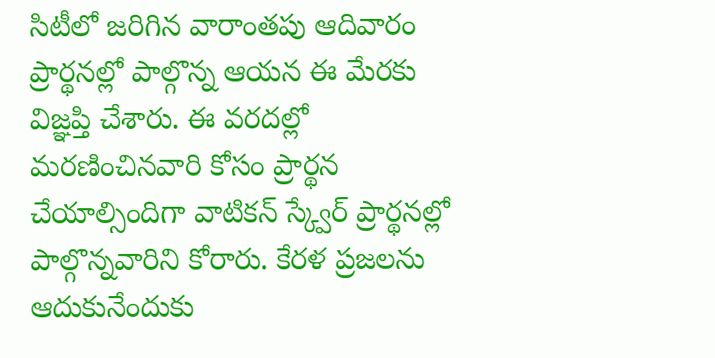సిటీలో జరిగిన వారాంతపు ఆదివారం ప్రార్థనల్లో పాల్గొన్న ఆయన ఈ మేరకు విజ్ఞప్తి చేశారు. ఈ వరదల్లో మరణించినవారి కోసం ప్రార్థన చేయాల్సిందిగా వాటికన్ స్క్వేర్ ప్రార్థనల్లో పాల్గొన్నవారిని కోరారు. కేరళ ప్రజలను ఆదుకునేందుకు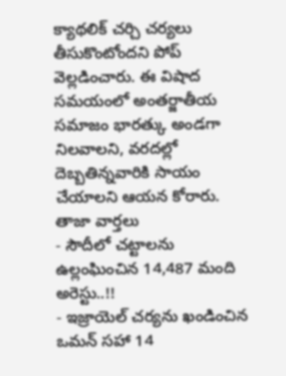క్యాథలిక్ చర్చి చర్యలు తీసుకొంటోందని పోప్ వెల్లడించారు. ఈ విషాద సమయంలో అంతర్జాతీయ సమాజం భారత్కు అండగా నిలవాలని, వరదల్లో దెబ్బతిన్నవారికి సాయం చేయాలని ఆయన కోరారు.
తాజా వార్తలు
- సౌదీలో చట్టాలను ఉల్లంఘించిన 14,487 మంది అరెస్టు..!!
- ఇజ్రాయెల్ చర్యను ఖండించిన ఒమన్ సహా 14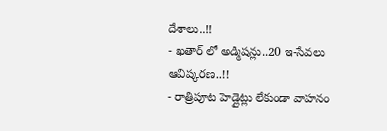దేశాలు..!!
- ఖతార్ లో అడ్మిషన్లు..20 ఇ-సేవలు ఆవిష్కరణ..!!
- రాత్రిపూట హెడ్లైట్లు లేకుండా వాహనం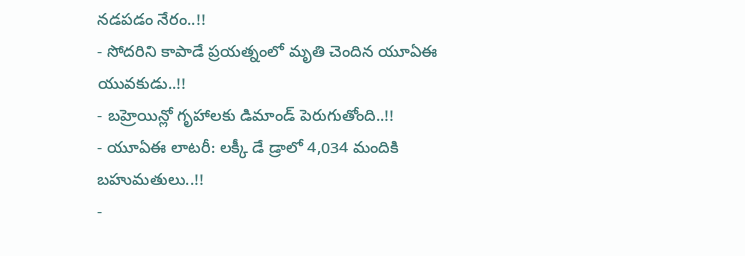నడపడం నేరం..!!
- సోదరిని కాపాడే ప్రయత్నంలో మృతి చెందిన యూఏఈ యువకుడు..!!
- బహ్రెయిన్లో గృహాలకు డిమాండ్ పెరుగుతోంది..!!
- యూఏఈ లాటరీ: లక్కీ డే డ్రాలో 4,034 మందికి బహుమతులు..!!
-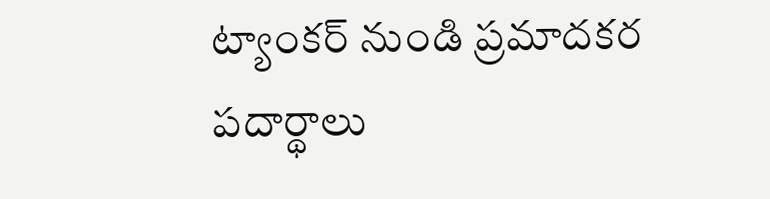ట్యాంకర్ నుండి ప్రమాదకర పదార్థాలు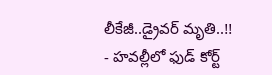లీకేజీ..డ్రైవర్ మృతి..!!
- హవల్లీలో ఫుడ్ కోర్ట్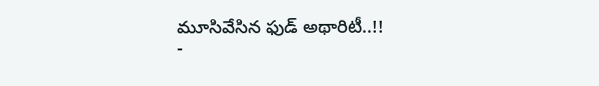మూసివేసిన ఫుడ్ అథారిటీ..!!
-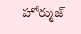హోర్ముజ్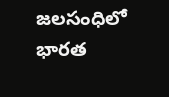జలసంధిలో భారత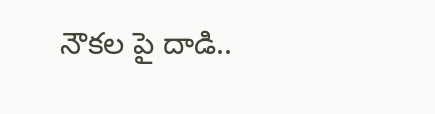నౌకల పై దాడి..